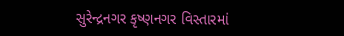સુરેન્દ્રનગર કૃષ્ણનગર વિસ્તારમાં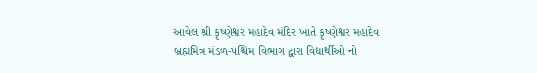આવેલ શ્રી કૃષ્ણેશ્વર મહાદેવ મંદિર ખાતે કૃષ્ણેશ્વર મહાદેવ બ્રહ્મમિત્ર મંડળ-પશ્ચિમ વિભાગ દ્વારા વિદ્યાર્થીઓ નો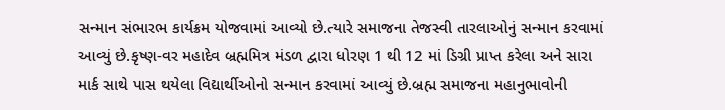સન્માન સંભારભ કાર્યક્રમ યોજવામાં આવ્યો છે.ત્યારે સમાજના તેજસ્વી તારલાઓનું સન્માન કરવામાં આવ્યું છે.કૃષ્ણ-વર મહાદેવ બ્રહ્મમિત્ર મંડળ દ્વારા ધોરણ 1 થી 12 માં ડિગ્રી પ્રાપ્ત કરેલા અને સારા માર્ક સાથે પાસ થયેલા વિદ્યાર્થીઓનો સન્માન કરવામાં આવ્યું છે.બ્રહ્મ સમાજના મહાનુભાવોની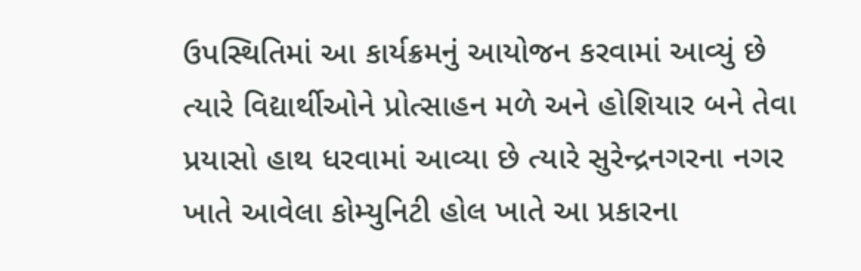ઉપસ્થિતિમાં આ કાર્યક્રમનું આયોજન કરવામાં આવ્યું છે ત્યારે વિદ્યાર્થીઓને પ્રોત્સાહન મળે અને હોશિયાર બને તેવા પ્રયાસો હાથ ધરવામાં આવ્યા છે ત્યારે સુરેન્દ્રનગરના નગર ખાતે આવેલા કોમ્યુનિટી હોલ ખાતે આ પ્રકારના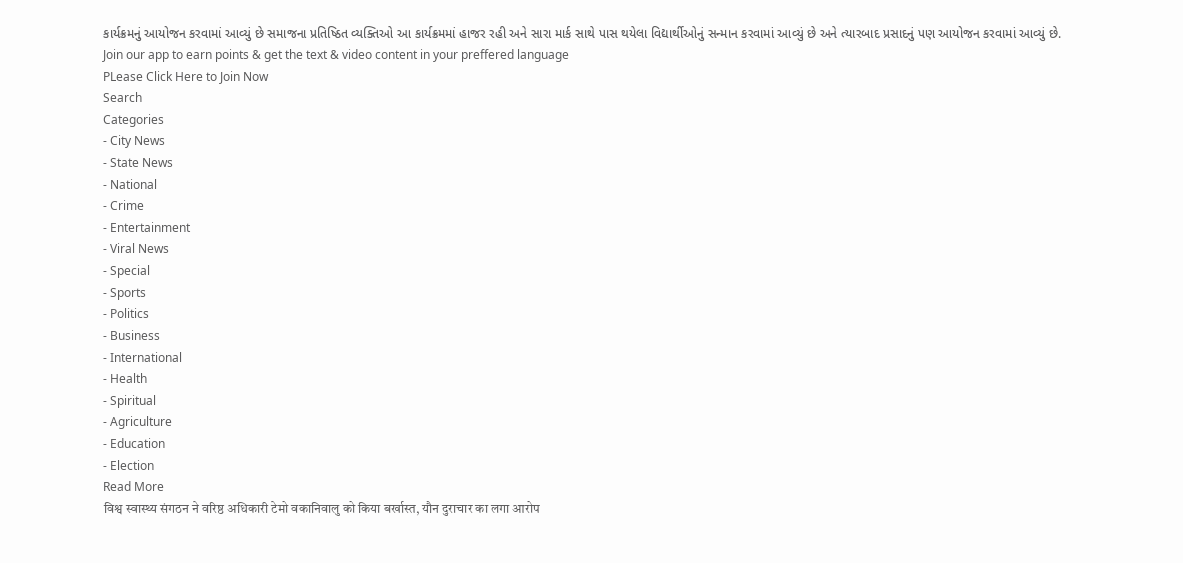કાર્યક્રમનું આયોજન કરવામાં આવ્યું છે સમાજના પ્રતિષ્ઠિત વ્યક્તિઓ આ કાર્યક્રમમાં હાજર રહી અને સારા માર્ક સાથે પાસ થયેલા વિદ્યાર્થીઓનું સન્માન કરવામાં આવ્યું છે અને ત્યારબાદ પ્રસાદનું પણ આયોજન કરવામાં આવ્યું છે.
Join our app to earn points & get the text & video content in your preffered language
PLease Click Here to Join Now
Search
Categories
- City News
- State News
- National
- Crime
- Entertainment
- Viral News
- Special
- Sports
- Politics
- Business
- International
- Health
- Spiritual
- Agriculture
- Education
- Election
Read More
विश्व स्वास्थ्य संगठन ने वरिष्ठ अधिकारी टेमो वकानिवालु को किया बर्खास्त, यौन दुराचार का लगा आरोप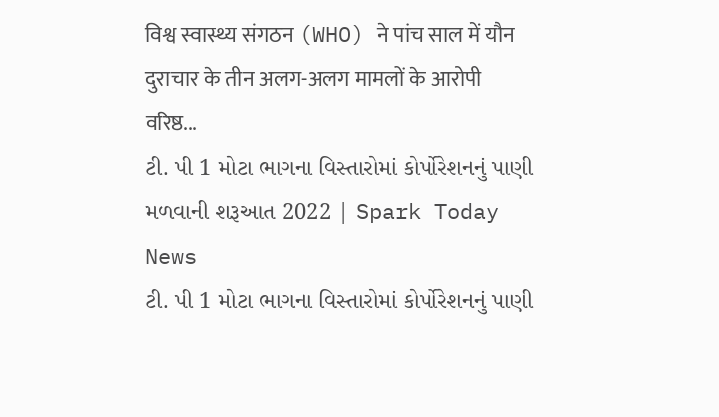विश्व स्वास्थ्य संगठन (WHO) ने पांच साल में यौन दुराचार के तीन अलग-अलग मामलों के आरोपी वरिष्ठ...
ટી. પી 1 મોટા ભાગના વિસ્તારોમાં કોર્પોરેશનનું પાણી મળવાની શરૂઆત 2022 | Spark Today News
ટી. પી 1 મોટા ભાગના વિસ્તારોમાં કોર્પોરેશનનું પાણી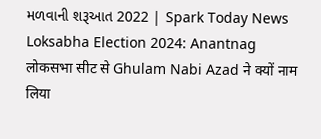મળવાની શરૂઆત 2022 | Spark Today News
Loksabha Election 2024: Anantnag लोकसभा सीट से Ghulam Nabi Azad ने क्यों नाम लिया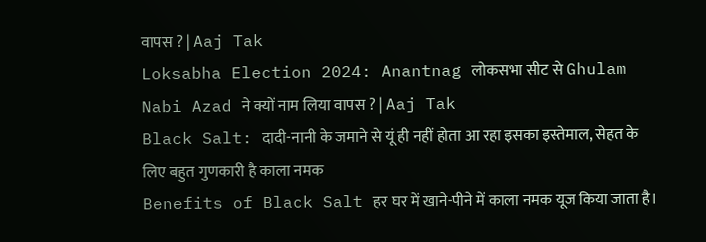वापस ? | Aaj Tak
Loksabha Election 2024: Anantnag लोकसभा सीट से Ghulam Nabi Azad ने क्यों नाम लिया वापस ? | Aaj Tak
Black Salt: दादी-नानी के जमाने से यूं ही नहीं होता आ रहा इसका इस्तेमाल, सेहत के लिए बहुत गुणकारी है काला नमक
Benefits of Black Salt हर घर में खाने-पीने में काला नमक यूज किया जाता है।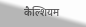कैल्शियम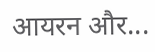आयरन और...